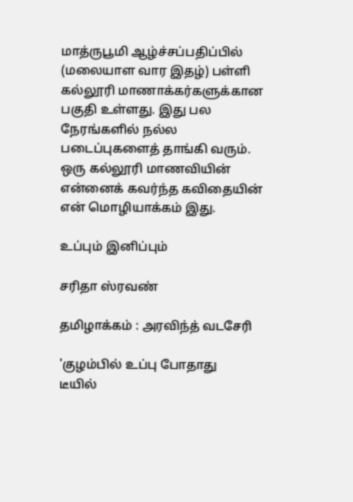மாத்ருபூமி ஆழ்ச்சப்பதிப்பில் (மலையாள வார இதழ்) பள்ளி கல்லூரி மாணாக்கர்களுக்கான பகுதி உள்ளது. இது பல நேரங்களில் நல்ல படைப்புகளைத் தாங்கி வரும். ஒரு கல்லூரி மாணவியின் என்னைக் கவர்ந்த கவிதையின் என் மொழியாக்கம் இது.

உப்பும் இனிப்பும்

சரிதா ஸ்ரவண்

தமிழாக்கம் : அரவிந்த் வடசேரி

'குழம்பில் உப்பு போதாது
டீயில்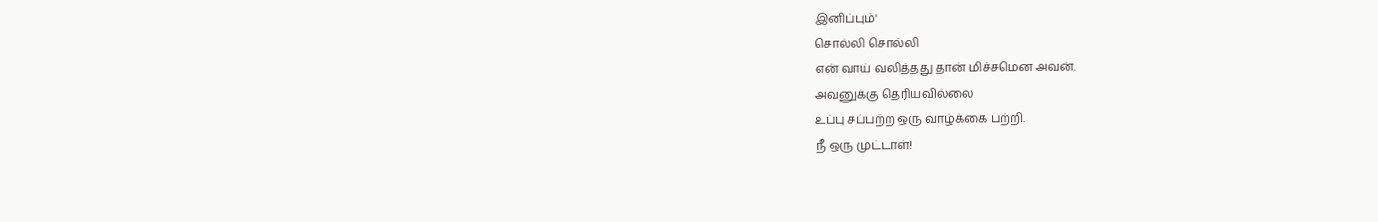இனிப்பும்'
சொல்லி சொல்லி
என் வாய் வலித்தது தான் மிச்சமென அவன்.
அவனுக்கு தெரியவில்லை
உப்பு சப்பற்ற ஒரு வாழ்க்கை பற்றி.
நீ ஒரு முட்டாள்!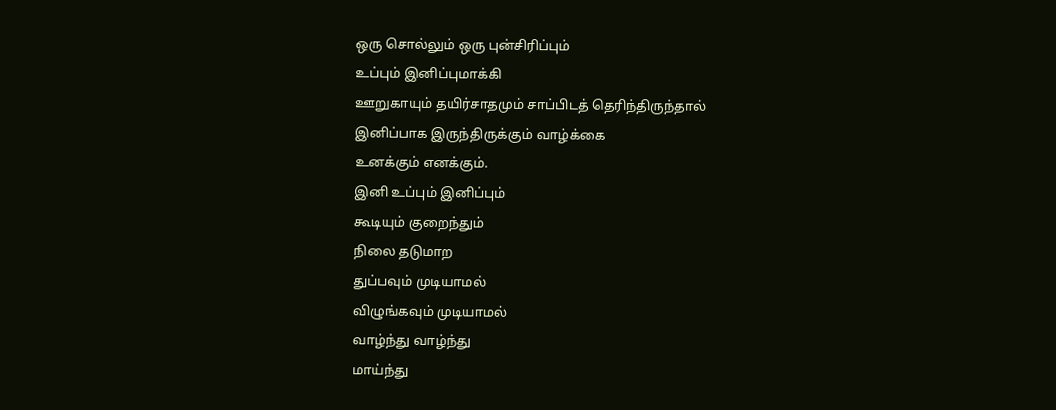ஒரு சொல்லும் ஒரு புன்சிரிப்பும்
உப்பும் இனிப்புமாக்கி
ஊறுகாயும் தயிர்சாதமும் சாப்பிடத் தெரிந்திருந்தால்
இனிப்பாக இருந்திருக்கும் வாழ்க்கை
உனக்கும் எனக்கும்.
இனி உப்பும் இனிப்பும்
கூடியும் குறைந்தும்
நிலை தடுமாற
துப்பவும் முடியாமல்
விழுங்கவும் முடியாமல்
வாழ்ந்து வாழ்ந்து
மாய்ந்து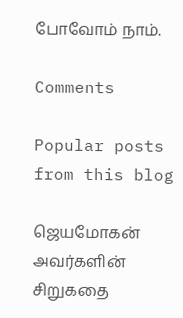போவோம் நாம்.

Comments

Popular posts from this blog

ஜெயமோகன் அவர்களின் சிறுகதை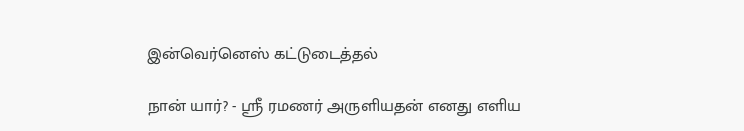இன்வெர்னெஸ் கட்டுடைத்தல்

நான் யார்? - ஸ்ரீ ரமணர் அருளியதன் எனது எளிய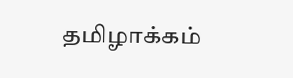தமிழாக்கம்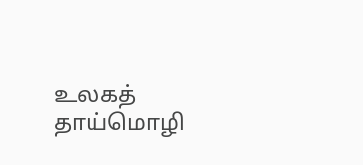உலகத் தாய்மொழி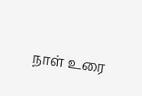நாள் உரை